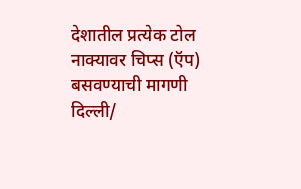देशातील प्रत्येक टोल नाक्यावर चिप्स (ऍप) बसवण्याची मागणी
दिल्ली/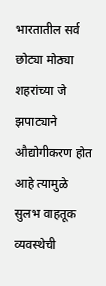भारतातील सर्व छोट्या मोठ्या शहरांच्या जे झपाट्याने औद्योगीकरण होत आहे त्यामुळे सुलभ वाहतूक व्यवस्थेची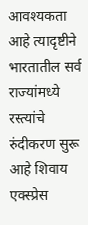आवश्यकता आहे त्यादृष्टीने भारतातील सर्व राज्यांमध्ये रस्त्यांचे रुंदीकरण सुरू आहे शिवाय एक्स्प्रेस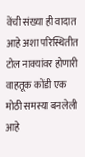वेंची संख्या ही वादात आहे अशा परिस्थितीत टोल नाक्यांवर होणारी वाहतूक कोंडी एक मोठी समस्या बनलेली आहे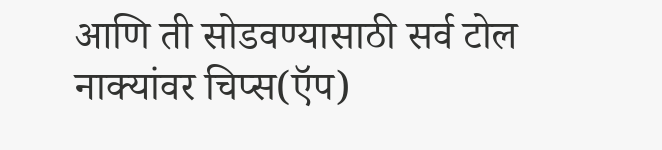आणि ती सोडवण्यासाठी सर्व टोल नाक्यांवर चिप्स(ऍप)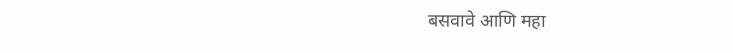बसवावे आणि महा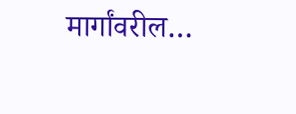मार्गांवरील…